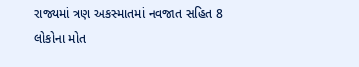રાજ્યમાં ત્રણ અકસ્માતમાં નવજાત સહિત 8 લોકોના મોત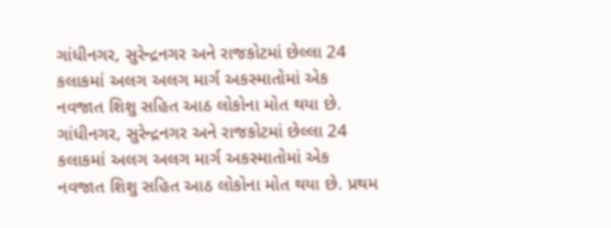ગાંધીનગર, સુરેન્દ્રનગર અને રાજકોટમાં છેલ્લા 24 કલાકમાં અલગ અલગ માર્ગ અકસ્માતોમાં એક નવજાત શિશુ સહિત આઠ લોકોના મોત થયા છે.
ગાંધીનગર, સુરેન્દ્રનગર અને રાજકોટમાં છેલ્લા 24 કલાકમાં અલગ અલગ માર્ગ અકસ્માતોમાં એક નવજાત શિશુ સહિત આઠ લોકોના મોત થયા છે. પ્રથમ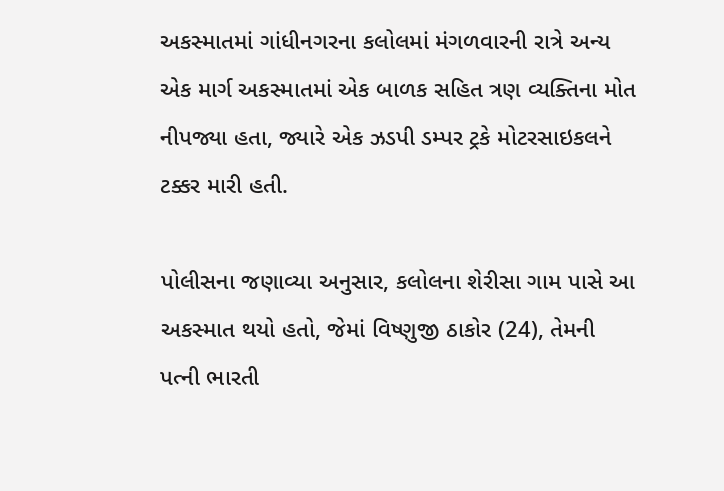અકસ્માતમાં ગાંધીનગરના કલોલમાં મંગળવારની રાત્રે અન્ય એક માર્ગ અકસ્માતમાં એક બાળક સહિત ત્રણ વ્યક્તિના મોત નીપજ્યા હતા, જ્યારે એક ઝડપી ડમ્પર ટ્રકે મોટરસાઇકલને ટક્કર મારી હતી.

પોલીસના જણાવ્યા અનુસાર, કલોલના શેરીસા ગામ પાસે આ અકસ્માત થયો હતો, જેમાં વિષ્ણુજી ઠાકોર (24), તેમની પત્ની ભારતી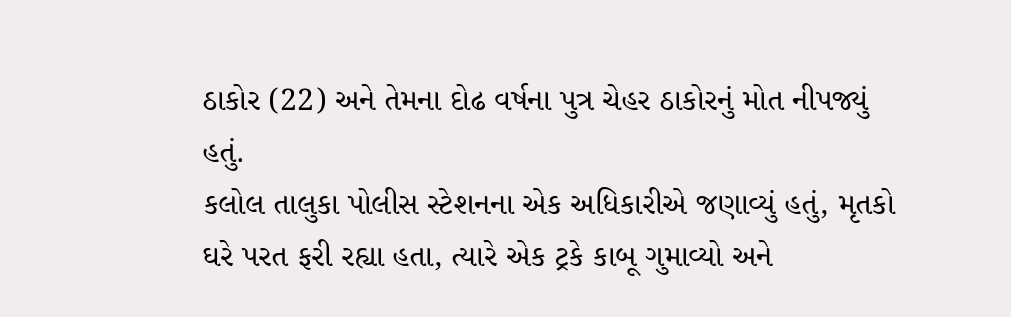ઠાકોર (22) અને તેમના દોઢ વર્ષના પુત્ર ચેહર ઠાકોરનું મોત નીપજ્યું હતું.
કલોલ તાલુકા પોલીસ સ્ટેશનના એક અધિકારીએ જણાવ્યું હતું, મૃતકો ઘરે પરત ફરી રહ્યા હતા, ત્યારે એક ટ્રકે કાબૂ ગુમાવ્યો અને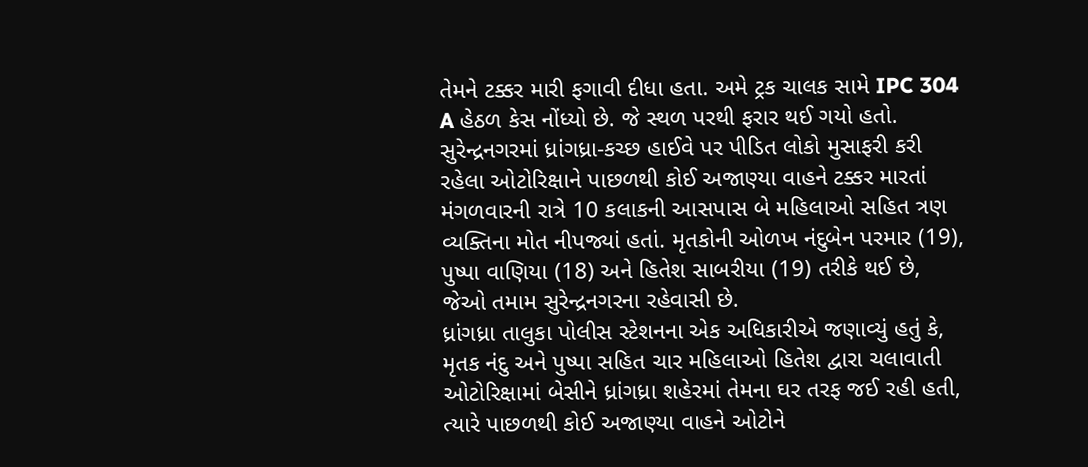તેમને ટક્કર મારી ફગાવી દીધા હતા. અમે ટ્રક ચાલક સામે IPC 304 A હેઠળ કેસ નોંધ્યો છે. જે સ્થળ પરથી ફરાર થઈ ગયો હતો.
સુરેન્દ્રનગરમાં ધ્રાંગધ્રા-કચ્છ હાઈવે પર પીડિત લોકો મુસાફરી કરી રહેલા ઓટોરિક્ષાને પાછળથી કોઈ અજાણ્યા વાહને ટક્કર મારતાં મંગળવારની રાત્રે 10 કલાકની આસપાસ બે મહિલાઓ સહિત ત્રણ વ્યક્તિના મોત નીપજ્યાં હતાં. મૃતકોની ઓળખ નંદુબેન પરમાર (19), પુષ્પા વાણિયા (18) અને હિતેશ સાબરીયા (19) તરીકે થઈ છે, જેઓ તમામ સુરેન્દ્રનગરના રહેવાસી છે.
ધ્રાંગધ્રા તાલુકા પોલીસ સ્ટેશનના એક અધિકારીએ જણાવ્યું હતું કે, મૃતક નંદુ અને પુષ્પા સહિત ચાર મહિલાઓ હિતેશ દ્વારા ચલાવાતી ઓટોરિક્ષામાં બેસીને ધ્રાંગધ્રા શહેરમાં તેમના ઘર તરફ જઈ રહી હતી, ત્યારે પાછળથી કોઈ અજાણ્યા વાહને ઓટોને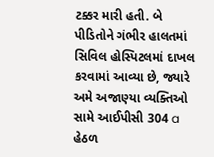ટક્કર મારી હતી. બે પીડિતોને ગંભીર હાલતમાં સિવિલ હોસ્પિટલમાં દાખલ કરવામાં આવ્યા છે, જ્યારે અમે અજાણ્યા વ્યક્તિઓ સામે આઈપીસી 304 a હેઠળ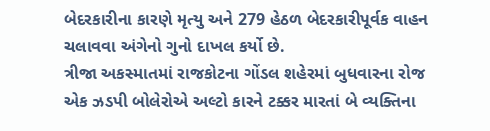બેદરકારીના કારણે મૃત્યુ અને 279 હેઠળ બેદરકારીપૂર્વક વાહન ચલાવવા અંગેનો ગુનો દાખલ કર્યો છે.
ત્રીજા અકસ્માતમાં રાજકોટના ગોંડલ શહેરમાં બુધવારના રોજ એક ઝડપી બોલેરોએ અલ્ટો કારને ટક્કર મારતાં બે વ્યક્તિના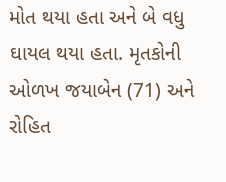મોત થયા હતા અને બે વધુ ઘાયલ થયા હતા. મૃતકોની ઓળખ જયાબેન (71) અને રોહિત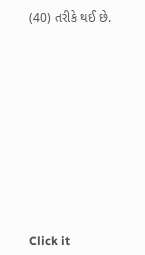(40) તરીકે થઈ છે.












Click it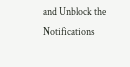and Unblock the Notifications